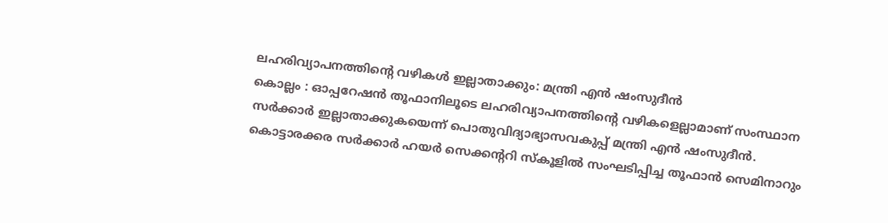ലഹരിവ്യാപനത്തിന്റെ വഴികൾ ഇല്ലാതാക്കും: മന്ത്രി എൻ ഷംസുദീൻ
കൊല്ലം : ഓപ്പറേഷൻ തൂഫാനിലൂടെ ലഹരിവ്യാപനത്തിന്റെ വഴികളെല്ലാമാണ് സംസ്ഥാന സർക്കാർ ഇല്ലാതാക്കുകയെന്ന് പൊതുവിദ്യാഭ്യാസവകുപ്പ് മന്ത്രി എൻ ഷംസുദീൻ. കൊട്ടാരക്കര സർക്കാർ ഹയർ സെക്കന്ററി സ്കൂളിൽ സംഘടിപ്പിച്ച തൂഫാൻ സെമിനാറും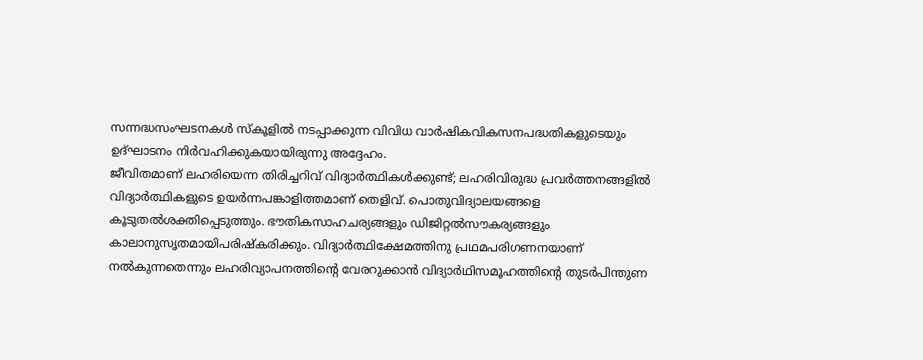സന്നദ്ധസംഘടനകൾ സ്കൂളിൽ നടപ്പാക്കുന്ന വിവിധ വാർഷികവികസനപദ്ധതികളുടെയും ഉദ്ഘാടനം നിർവഹിക്കുകയായിരുന്നു അദ്ദേഹം.
ജീവിതമാണ് ലഹരിയെന്ന തിരിച്ചറിവ് വിദ്യാർത്ഥികൾക്കുണ്ട്; ലഹരിവിരുദ്ധ പ്രവർത്തനങ്ങളിൽ വിദ്യാർത്ഥികളുടെ ഉയർന്നപങ്കാളിത്തമാണ് തെളിവ്. പൊതുവിദ്യാലയങ്ങളെ കൂടുതൽശക്തിപ്പെടുത്തും. ഭൗതികസാഹചര്യങ്ങളും ഡിജിറ്റൽസൗകര്യങ്ങളും കാലാനുസൃതമായിപരിഷ്കരിക്കും. വിദ്യാർത്ഥിക്ഷേമത്തിനു പ്രഥമപരിഗണനയാണ് നൽകുന്നതെന്നും ലഹരിവ്യാപനത്തിന്റെ വേരറുക്കാൻ വിദ്യാർഥിസമൂഹത്തിന്റെ തുടർപിന്തുണ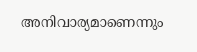അനിവാര്യമാണെന്നും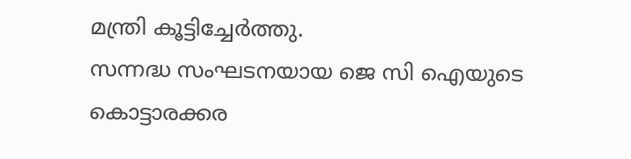മന്ത്രി കൂട്ടിച്ചേർത്തു.
സന്നദ്ധ സംഘടനയായ ജെ സി ഐയുടെ കൊട്ടാരക്കര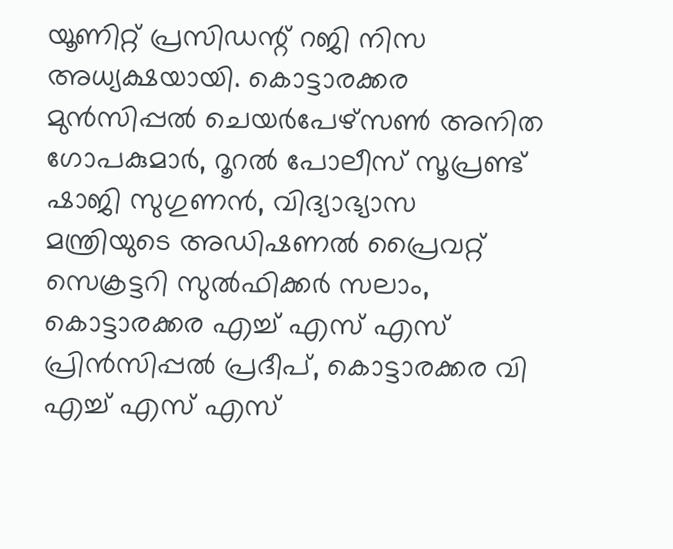യൂണിറ്റ് പ്രസിഡന്റ് റജി നിസ അധ്യക്ഷയായി. കൊട്ടാരക്കര മുൻസിപ്പൽ ചെയർപേഴ്സൺ അനിത ഗോപകുമാർ, റൂറൽ പോലീസ് സൂപ്രണ്ട് ഷാജി സുഗുണൻ, വിദ്യാഭ്യാസ മന്ത്രിയുടെ അഡിഷണൽ പ്രൈവറ്റ് സെക്രട്ടറി സുൽഫിക്കർ സലാം, കൊട്ടാരക്കര എച്ച് എസ് എസ് പ്രിൻസിപ്പൽ പ്രദീപ്, കൊട്ടാരക്കര വി എച്ച് എസ് എസ്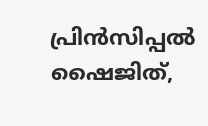പ്രിൻസിപ്പൽ ഷൈജിത്,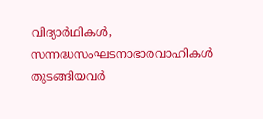വിദ്യാർഥികൾ, സന്നദ്ധസംഘടനാഭാരവാഹികൾ തുടങ്ങിയവർ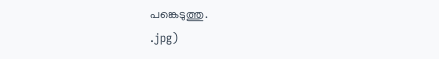പങ്കെടുത്തു.
.jpg)